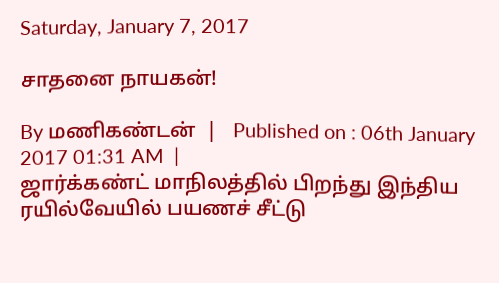Saturday, January 7, 2017

சாதனை நாயகன்!

By மணிகண்டன்  |   Published on : 06th January 2017 01:31 AM  |
ஜார்க்கண்ட் மாநிலத்தில் பிறந்து இந்திய ரயில்வேயில் பயணச் சீட்டு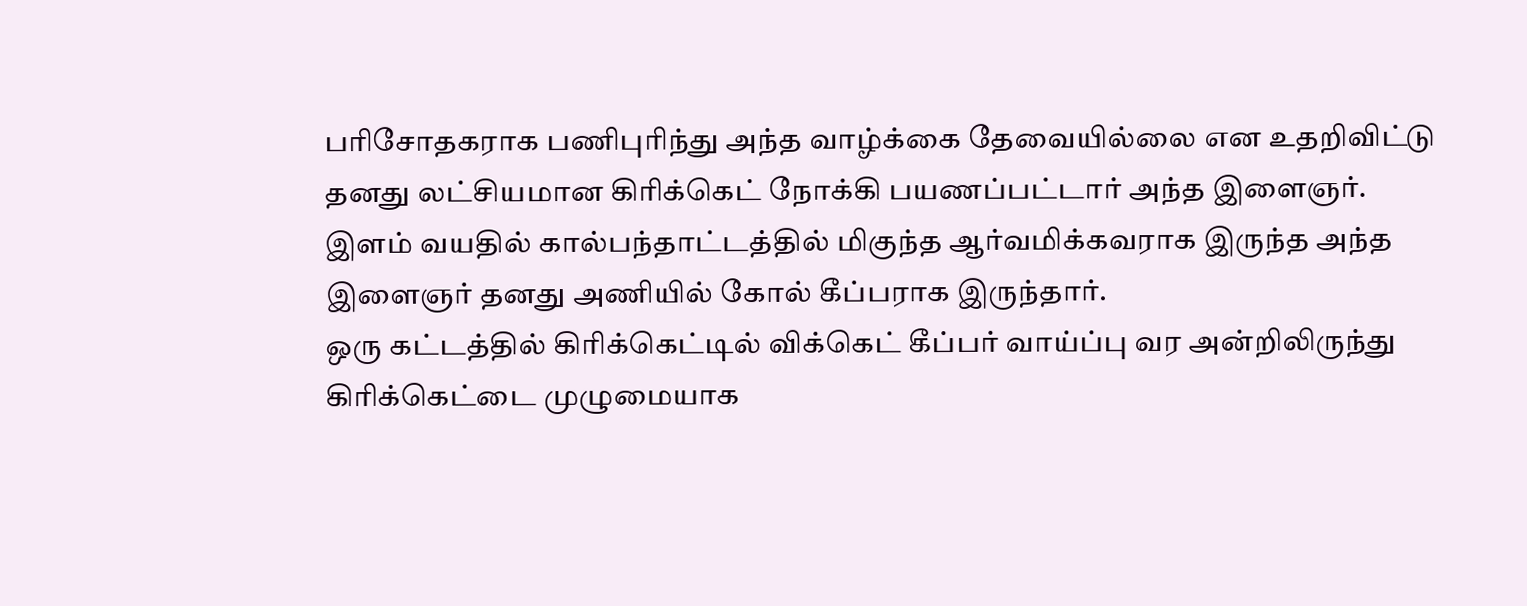பரிசோதகராக பணிபுரிந்து அந்த வாழ்க்கை தேவையில்லை என உதறிவிட்டு தனது லட்சியமான கிரிக்கெட் நோக்கி பயணப்பட்டார் அந்த இளைஞர்.
இளம் வயதில் கால்பந்தாட்டத்தில் மிகுந்த ஆர்வமிக்கவராக இருந்த அந்த இளைஞர் தனது அணியில் கோல் கீப்பராக இருந்தார்.
ஒரு கட்டத்தில் கிரிக்கெட்டில் விக்கெட் கீப்பர் வாய்ப்பு வர அன்றிலிருந்து கிரிக்கெட்டை முழுமையாக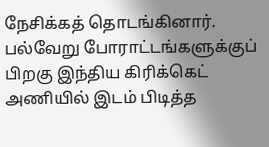நேசிக்கத் தொடங்கினார். பல்வேறு போராட்டங்களுக்குப் பிறகு இந்திய கிரிக்கெட் அணியில் இடம் பிடித்த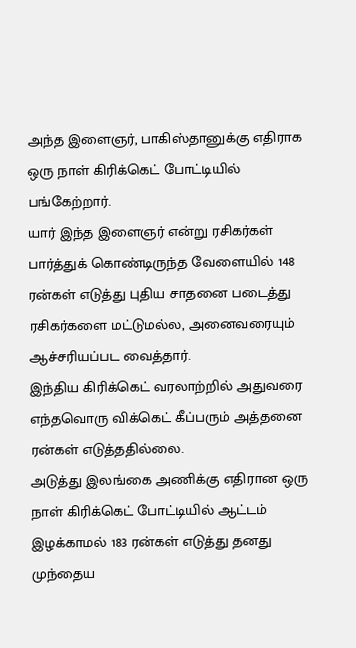அந்த இளைஞர், பாகிஸ்தானுக்கு எதிராக ஒரு நாள் கிரிக்கெட் போட்டியில் பங்கேற்றார்.
யார் இந்த இளைஞர் என்று ரசிகர்கள் பார்த்துக் கொண்டிருந்த வேளையில் 148 ரன்கள் எடுத்து புதிய சாதனை படைத்து ரசிகர்களை மட்டுமல்ல, அனைவரையும் ஆச்சரியப்பட வைத்தார்.
இந்திய கிரிக்கெட் வரலாற்றில் அதுவரை எந்தவொரு விக்கெட் கீப்பரும் அத்தனை ரன்கள் எடுத்ததில்லை.
அடுத்து இலங்கை அணிக்கு எதிரான ஒரு நாள் கிரிக்கெட் போட்டியில் ஆட்டம் இழக்காமல் 183 ரன்கள் எடுத்து தனது முந்தைய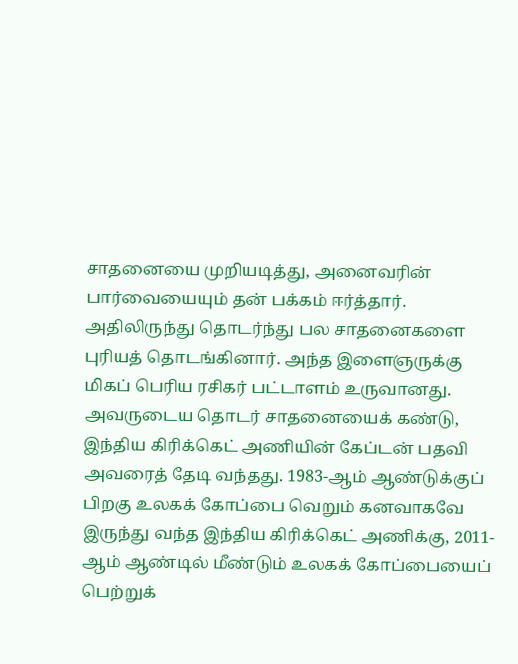சாதனையை முறியடித்து, அனைவரின் பார்வையையும் தன் பக்கம் ஈர்த்தார். அதிலிருந்து தொடர்ந்து பல சாதனைகளை புரியத் தொடங்கினார். அந்த இளைஞருக்கு மிகப் பெரிய ரசிகர் பட்டாளம் உருவானது.
அவருடைய தொடர் சாதனையைக் கண்டு, இந்திய கிரிக்கெட் அணியின் கேப்டன் பதவி அவரைத் தேடி வந்தது. 1983-ஆம் ஆண்டுக்குப் பிறகு உலகக் கோப்பை வெறும் கனவாகவே இருந்து வந்த இந்திய கிரிக்கெட் அணிக்கு, 2011-ஆம் ஆண்டில் மீண்டும் உலகக் கோப்பையைப் பெற்றுக்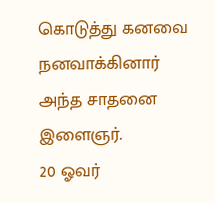கொடுத்து கனவை நனவாக்கினார் அந்த சாதனை இளைஞர்.
20 ஓவர்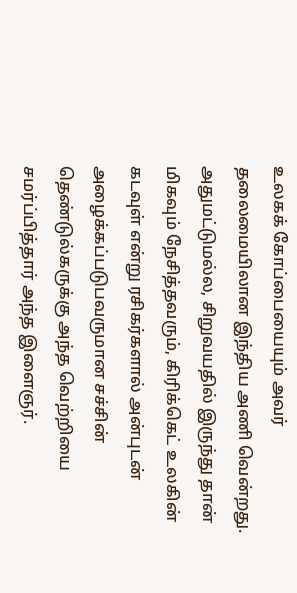உலகக் கோப்பையையும் அவர் தலைமையிலான இந்திய அணி வென்றது. அதுமட்டுமல்ல, சிறுவயதில் இருந்து தான் மிகவும் நேசித்தவரும், கிரிக்கெட் உலகின் கடவுள் என்று ரசிகர்களால் அன்புடன் அழைக்கப்படுபவருமான சச்சின் தெண்டுல்கருக்கு அந்த வெற்றியை சமர்ப்பித்தார் அந்த இளைஞர்.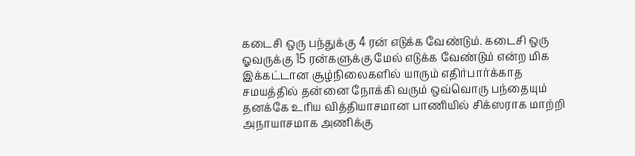கடைசி ஒரு பந்துக்கு 4 ரன் எடுக்க வேண்டும். கடைசி ஒரு ஓவருக்கு 15 ரன்களுக்கு மேல் எடுக்க வேண்டும் என்ற மிக இக்கட்டான சூழ்நிலைகளில் யாரும் எதிர்பார்க்காத சமயத்தில் தன்னை நோக்கி வரும் ஒவ்வொரு பந்தையும் தனக்கே உரிய வித்தியாசமான பாணியில் சிக்ஸராக மாற்றி அநாயாசமாக அணிக்கு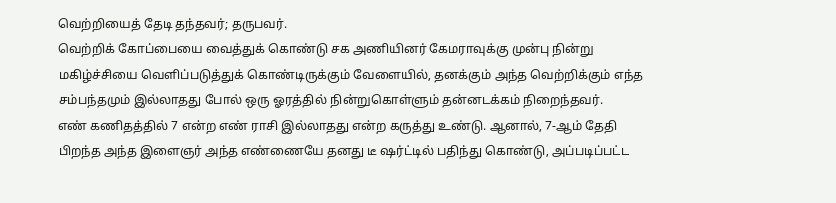வெற்றியைத் தேடி தந்தவர்; தருபவர்.
வெற்றிக் கோப்பையை வைத்துக் கொண்டு சக அணியினர் கேமராவுக்கு முன்பு நின்று மகிழ்ச்சியை வெளிப்படுத்துக் கொண்டிருக்கும் வேளையில், தனக்கும் அந்த வெற்றிக்கும் எந்த சம்பந்தமும் இல்லாதது போல் ஒரு ஓரத்தில் நின்றுகொள்ளும் தன்னடக்கம் நிறைந்தவர்.
எண் கணிதத்தில் 7 என்ற எண் ராசி இல்லாதது என்ற கருத்து உண்டு. ஆனால், 7-ஆம் தேதி பிறந்த அந்த இளைஞர் அந்த எண்ணையே தனது டீ ஷர்ட்டில் பதிந்து கொண்டு, அப்படிப்பட்ட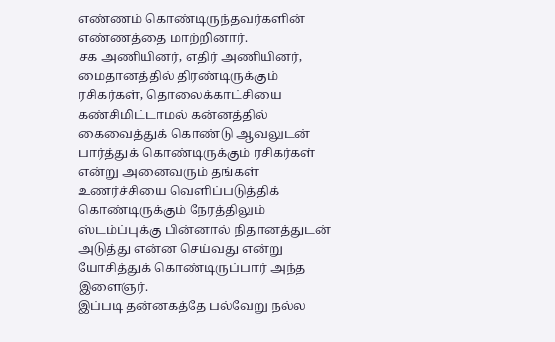எண்ணம் கொண்டிருந்தவர்களின் எண்ணத்தை மாற்றினார்.
சக அணியினர், எதிர் அணியினர், மைதானத்தில் திரண்டிருக்கும் ரசிகர்கள், தொலைக்காட்சியை கண்சிமிட்டாமல் கன்னத்தில் கைவைத்துக் கொண்டு ஆவலுடன் பார்த்துக் கொண்டிருக்கும் ரசிகர்கள் என்று அனைவரும் தங்கள் உணர்ச்சியை வெளிப்படுத்திக் கொண்டிருக்கும் நேரத்திலும் ஸ்டம்ப்புக்கு பின்னால் நிதானத்துடன் அடுத்து என்ன செய்வது என்று யோசித்துக் கொண்டிருப்பார் அந்த இளைஞர்.
இப்படி தன்னகத்தே பல்வேறு நல்ல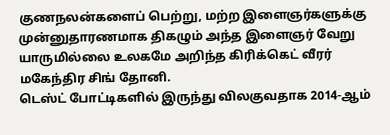குணநலன்களைப் பெற்று, மற்ற இளைஞர்களுக்கு முன்னுதாரணமாக திகழும் அந்த இளைஞர் வேறு யாருமில்லை உலகமே அறிந்த கிரிக்கெட் வீரர் மகேந்திர சிங் தோனி.
டெஸ்ட் போட்டிகளில் இருந்து விலகுவதாக 2014-ஆம்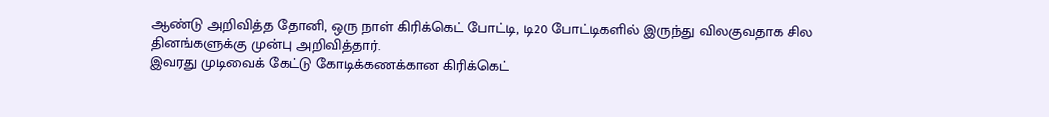ஆண்டு அறிவித்த தோனி, ஒரு நாள் கிரிக்கெட் போட்டி, டி20 போட்டிகளில் இருந்து விலகுவதாக சில தினங்களுக்கு முன்பு அறிவித்தார்.
இவரது முடிவைக் கேட்டு கோடிக்கணக்கான கிரிக்கெட்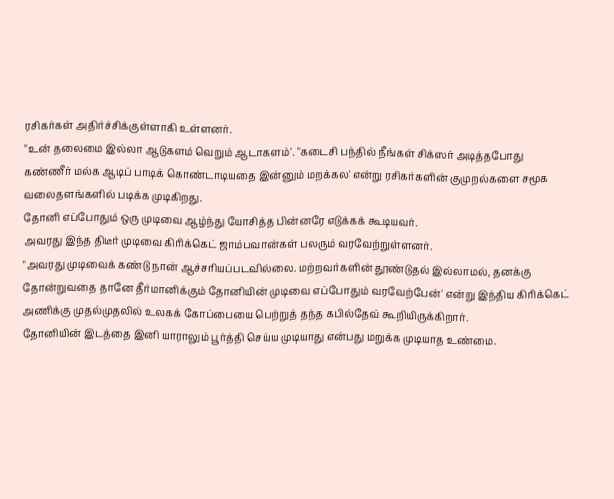ரசிகர்கள் அதிர்ச்சிக்குள்ளாகி உள்ளனர்.
"உன் தலைமை இல்லா ஆடுகளம் வெறும் ஆடாகளம்'. "கடைசி பந்தில் நீங்கள் சிக்ஸர் அடித்தபோது கண்ணீர் மல்க ஆடிப் பாடிக் கொண்டாடியதை இன்னும் மறக்கல' என்று ரசிகர்களின் குமுறல்களை சமூக வலைதளங்களில் படிக்க முடிகிறது.
தோனி எப்போதும் ஒரு முடிவை ஆழ்ந்து யோசித்த பின்னரே எடுக்கக் கூடியவர்.
அவரது இந்த திடீர் முடிவை கிரிக்கெட் ஜாம்பவான்கள் பலரும் வரவேற்றுள்ளனர்.
"அவரது முடிவைக் கண்டு நான் ஆச்சரியப்படவில்லை. மற்றவர்களின் தூண்டுதல் இல்லாமல், தனக்கு தோன்றுவதை தானே தீர்மானிக்கும் தோனியின் முடிவை எப்போதும் வரவேற்பேன்' என்று இந்திய கிரிக்கெட் அணிக்கு முதல்முதலில் உலகக் கோப்பையை பெற்றுத் தந்த கபில்தேவ் கூறியிருக்கிறார்.
தோனியின் இடத்தை இனி யாராலும் பூர்த்தி செய்ய முடியாது என்பது மறுக்க முடியாத உண்மை.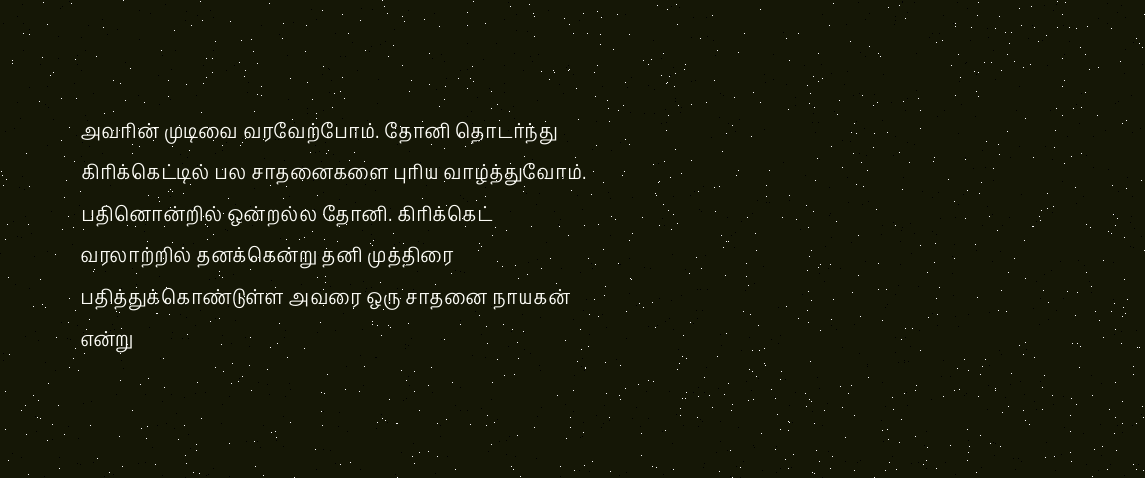அவரின் முடிவை வரவேற்போம். தோனி தொடர்ந்து கிரிக்கெட்டில் பல சாதனைகளை புரிய வாழ்த்துவோம்.
பதினொன்றில் ஒன்றல்ல தோனி. கிரிக்கெட் வரலாற்றில் தனக்கென்று தனி முத்திரை பதித்துக்கொண்டுள்ள அவரை ஒரு சாதனை நாயகன் என்று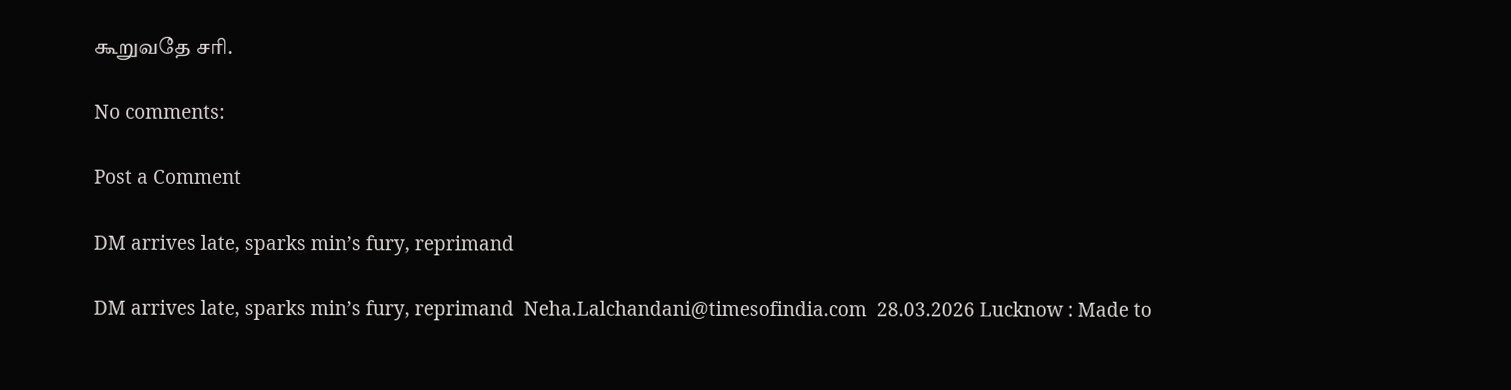கூறுவதே சரி.

No comments:

Post a Comment

DM arrives late, sparks min’s fury, reprimand

DM arrives late, sparks min’s fury, reprimand  Neha.Lalchandani@timesofindia.com  28.03.2026 Lucknow : Made to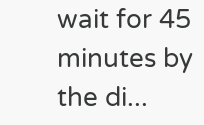wait for 45 minutes by the di...